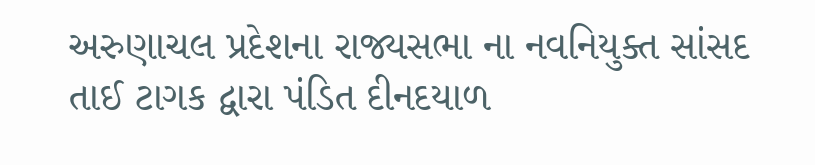અરુણાચલ પ્રદેશના રાજ્યસભા ના નવનિયુક્ત સાંસદ તાઈ ટાગક દ્વારા પંડિત દીનદયાળ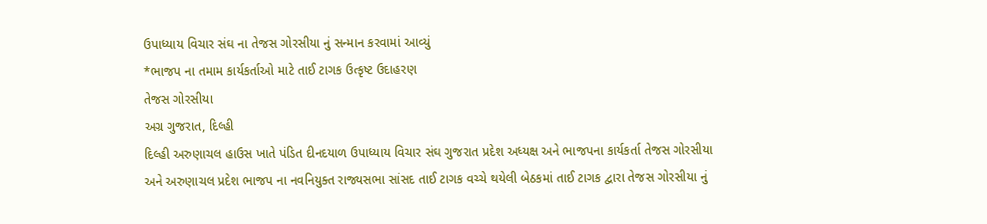ઉપાધ્યાય વિચાર સંઘ ના તેજસ ગોરસીયા નું સન્માન કરવામાં આવ્યું
*ભાજપ ના તમામ કાર્યકર્તાઓ માટે તાઈ ટાગક ઉત્કૃષ્ટ ઉદાહરણ
તેજસ ગોરસીયા
અગ્ર ગુજરાત, દિલ્હી
દિલ્હી અરુણાચલ હાઉસ ખાતે પંડિત દીનદયાળ ઉપાધ્યાય વિચાર સંઘ ગુજરાત પ્રદેશ અધ્યક્ષ અને ભાજપના કાર્યકર્તા તેજસ ગોરસીયા અને અરુણાચલ પ્રદેશ ભાજપ ના નવનિયુક્ત રાજ્યસભા સાંસદ તાઈ ટાગક વચ્ચે થયેલી બેઠકમાં તાઈ ટાગક દ્વારા તેજસ ગોરસીયા નું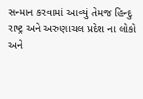સન્માન કરવામાં આવ્યું તેમજ હિન્દુ રાષ્ટ્ર અને અરુણાચલ પ્રદેશ ના લોકો અને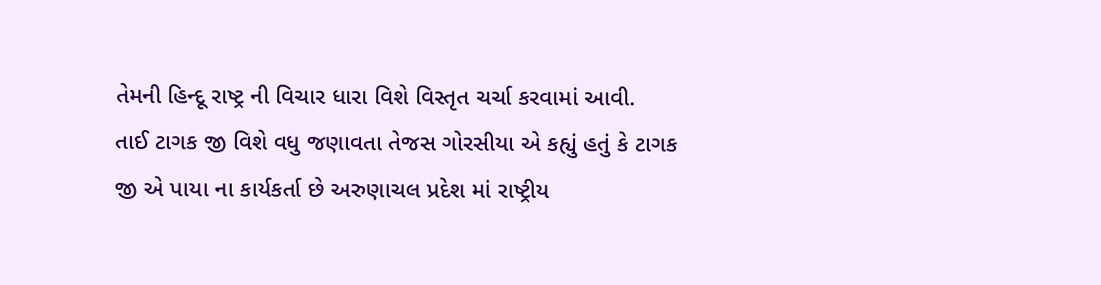તેમની હિન્દૂ રાષ્ટ્ર ની વિચાર ધારા વિશે વિસ્તૃત ચર્ચા કરવામાં આવી.
તાઈ ટાગક જી વિશે વધુ જણાવતા તેજસ ગોરસીયા એ કહ્યું હતું કે ટાગક જી એ પાયા ના કાર્યકર્તા છે અરુણાચલ પ્રદેશ માં રાષ્ટ્રીય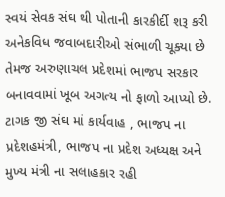સ્વયં સેવક સંઘ થી પોતાની કારકીર્દી શરૂ કરી અનેકવિધ જવાબદારીઓ સંભાળી ચૂક્યા છે તેમજ અરુણાચલ પ્રદેશમાં ભાજપ સરકાર બનાવવામાં ખૂબ અગત્ય નો ફાળો આપ્યો છે.
ટાગક જી સંઘ માં કાર્યવાહ , ભાજપ ના પ્રદેશહમંત્રી, ભાજપ ના પ્રદેશ અધ્યક્ષ અને મુખ્ય મંત્રી ના સલાહકાર રહી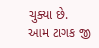ચુક્યા છે.
આમ ટાગક જી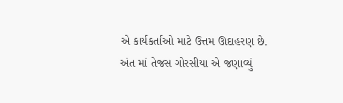એ કાર્યકર્તાઓ માટે ઉત્તમ ઊદાહરણ છે.
અંત માં તેજસ ગોરસીયા એ જણાવ્યું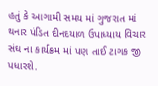હતું કે આગામી સમય માં ગુજરાત માં થનાર પંડિત દીનદયાળ ઉપાધ્યાય વિચાર સંઘ ના કાર્યક્રમ માં પણ તાઈ ટાગક જી પધારશે.